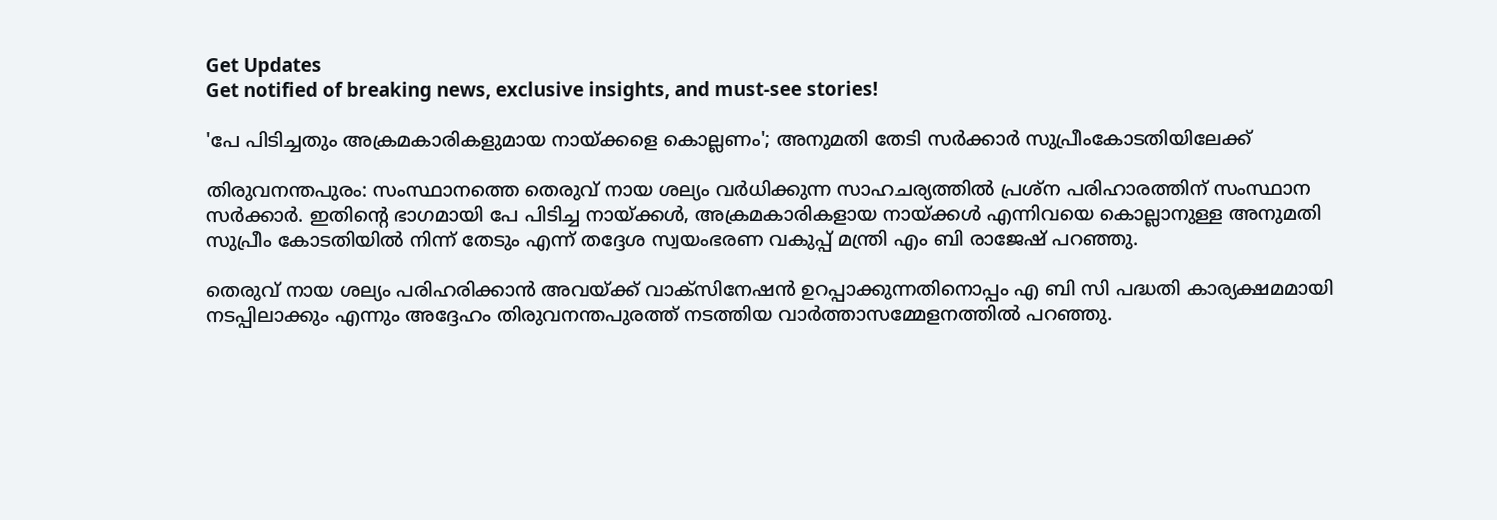Get Updates
Get notified of breaking news, exclusive insights, and must-see stories!

'പേ പിടിച്ചതും അക്രമകാരികളുമായ നായ്ക്കളെ കൊല്ലണം'; അനുമതി തേടി സര്‍ക്കാര്‍ സുപ്രീംകോടതിയിലേക്ക്

തിരുവനന്തപുരം: സംസ്ഥാനത്തെ തെരുവ് നായ ശല്യം വര്‍ധിക്കുന്ന സാഹചര്യത്തില്‍ പ്രശ്‌ന പരിഹാരത്തിന് സംസ്ഥാന സര്‍ക്കാര്‍. ഇതിന്റെ ഭാഗമായി പേ പിടിച്ച നായ്ക്കള്‍, അക്രമകാരികളായ നായ്ക്കള്‍ എന്നിവയെ കൊല്ലാനുള്ള അനുമതി സുപ്രീം കോടതിയില്‍ നിന്ന് തേടും എന്ന് തദ്ദേശ സ്വയംഭരണ വകുപ്പ് മന്ത്രി എം ബി രാജേഷ് പറഞ്ഞു.

തെരുവ് നായ ശല്യം പരിഹരിക്കാന്‍ അവയ്ക്ക് വാക്സിനേഷന്‍ ഉറപ്പാക്കുന്നതിനൊപ്പം എ ബി സി പദ്ധതി കാര്യക്ഷമമായി നടപ്പിലാക്കും എന്നും അദ്ദേഹം തിരുവനന്തപുരത്ത് നടത്തിയ വാര്‍ത്താസമ്മേളനത്തില്‍ പറഞ്ഞു.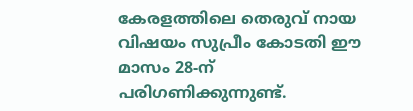കേരളത്തിലെ തെരുവ് നായ വിഷയം സുപ്രീം കോടതി ഈ മാസം 28-ന് പരിഗണിക്കുന്നുണ്ട്.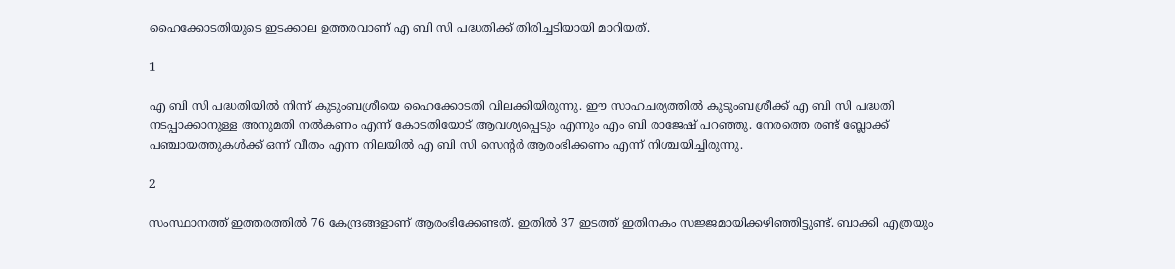ഹൈക്കോടതിയുടെ ഇടക്കാല ഉത്തരവാണ് എ ബി സി പദ്ധതിക്ക് തിരിച്ചടിയായി മാറിയത്.

1

എ ബി സി പദ്ധതിയില്‍ നിന്ന് കുടുംബശ്രീയെ ഹൈക്കോടതി വിലക്കിയിരുന്നു. ഈ സാഹചര്യത്തില്‍ കുടുംബശ്രീക്ക് എ ബി സി പദ്ധതി നടപ്പാക്കാനുള്ള അനുമതി നല്‍കണം എന്ന് കോടതിയോട് ആവശ്യപ്പെടും എന്നും എം ബി രാജേഷ് പറഞ്ഞു. നേരത്തെ രണ്ട് ബ്ലോക്ക് പഞ്ചായത്തുകള്‍ക്ക് ഒന്ന് വീതം എന്ന നിലയില്‍ എ ബി സി സെന്റര്‍ ആരംഭിക്കണം എന്ന് നിശ്ചയിച്ചിരുന്നു.

2

സംസ്ഥാനത്ത് ഇത്തരത്തില്‍ 76 കേന്ദ്രങ്ങളാണ് ആരംഭിക്കേണ്ടത്. ഇതില്‍ 37 ഇടത്ത് ഇതിനകം സജ്ജമായിക്കഴിഞ്ഞിട്ടുണ്ട്. ബാക്കി എത്രയും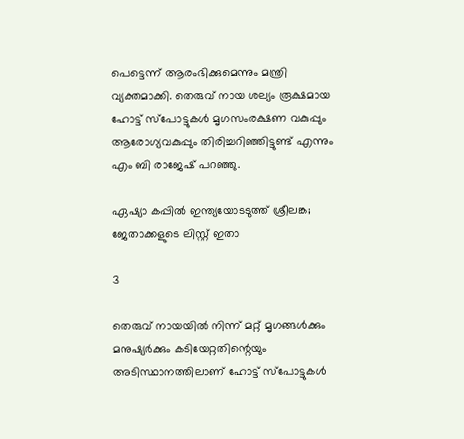പെട്ടെന്ന് ആരംഭിക്കുമെന്നും മന്ത്രി വ്യക്തമാക്കി. തെരുവ് നായ ശല്യം രൂക്ഷമായ ഹോട്ട് സ്പോട്ടുകള്‍ മൃഗസംരക്ഷണ വകുപ്പും ആരോഗ്യവകുപ്പും തിരിച്ചറിഞ്ഞിട്ടുണ്ട് എന്നും എം ബി രാജേഷ് പറഞ്ഞു.

ഏഷ്യാ കപ്പില്‍ ഇന്ത്യയോടടുത്ത് ശ്രീലങ്ക; ജേതാക്കളുടെ ലിസ്റ്റ് ഇതാ

3

തെരുവ് നായയില്‍ നിന്ന് മറ്റ് മൃഗങ്ങള്‍ക്കും മനുഷ്യര്‍ക്കും കടിയേറ്റതിന്റെയും അടിസ്ഥാനത്തിലാണ് ഹോട്ട് സ്പോട്ടുകള്‍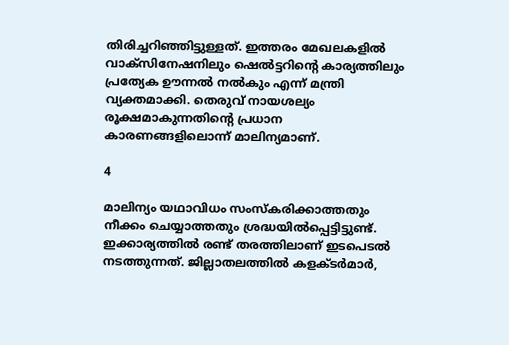തിരിച്ചറിഞ്ഞിട്ടുള്ളത്. ഇത്തരം മേഖലകളില്‍ വാക്സിനേഷനിലും ഷെല്‍ട്ടറിന്റെ കാര്യത്തിലും പ്രത്യേക ഊന്നല്‍ നല്‍കും എന്ന് മന്ത്രി വ്യക്തമാക്കി. തെരുവ് നായശല്യം രൂക്ഷമാകുന്നതിന്റെ പ്രധാന കാരണങ്ങളിലൊന്ന് മാലിന്യമാണ്.

4

മാലിന്യം യഥാവിധം സംസ്‌കരിക്കാത്തതും നീക്കം ചെയ്യാത്തതും ശ്രദ്ധയില്‍പ്പെട്ടിട്ടുണ്ട്. ഇക്കാര്യത്തില്‍ രണ്ട് തരത്തിലാണ് ഇടപെടല്‍ നടത്തുന്നത്. ജില്ലാതലത്തില്‍ കളക്ടര്‍മാര്‍,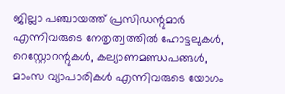ജില്ലാ പഞ്ചായത്ത് പ്രസിഡന്റുമാര്‍ എന്നിവരുടെ നേതൃത്വത്തില്‍ ഹോട്ടലുകള്‍, റെസ്റ്റോറന്റുകള്‍, കല്യാണമണ്ഡപങ്ങള്‍, മാംസ വ്യാപാരികള്‍ എന്നിവരുടെ യോഗം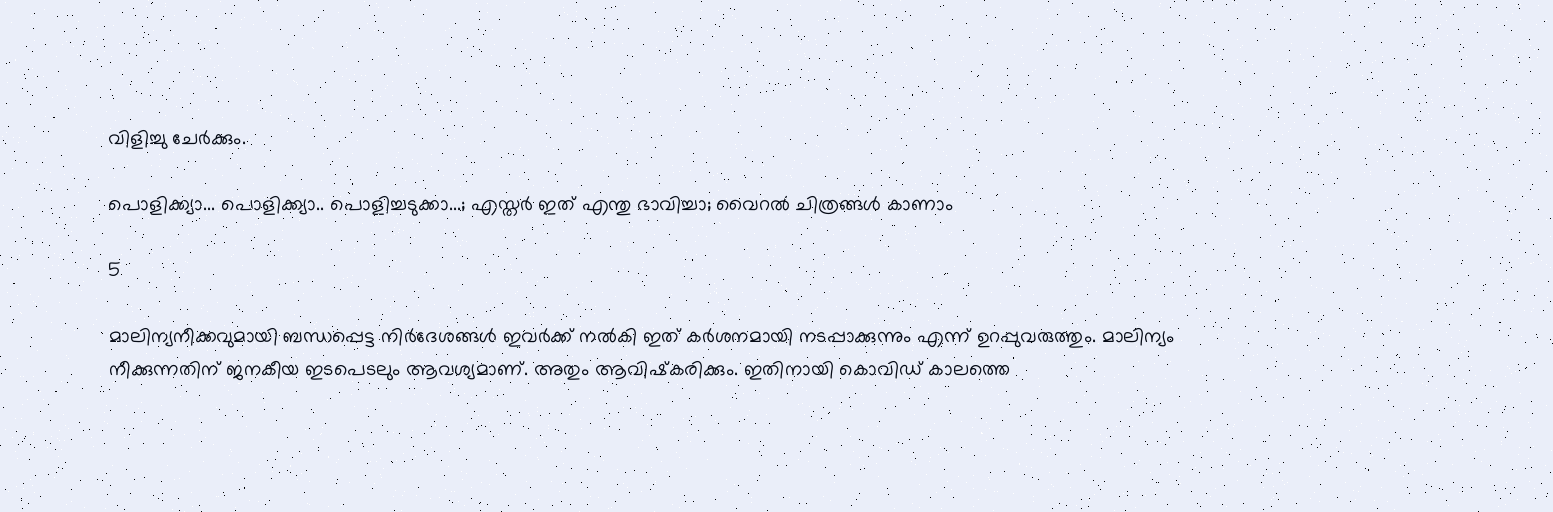വിളിച്ചു ചേര്‍ക്കും.

പൊളിക്ക്യാ... പൊളിക്ക്യാ.. പൊളിച്ചടുക്കാ...; എസ്തര്‍ ഇത് എന്തു ഭാവിച്ചാ; വൈറല്‍ ചിത്രങ്ങള്‍ കാണാം

5

മാലിന്യനീക്കവുമായി ബന്ധപ്പെട്ട നിര്‍ദേശങ്ങള്‍ ഇവര്‍ക്ക് നല്‍കി ഇത് കര്‍ശനമായി നടപ്പാക്കുന്നും എന്ന് ഉറപ്പുവരുത്തും. മാലിന്യം നീക്കുന്നതിന് ജനകീയ ഇടപെടലും ആവശ്യമാണ്. അതും ആവിഷ്‌കരിക്കും. ഇതിനായി കൊവിഡ് കാലത്തെ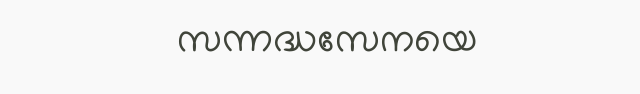സന്നദ്ധസേനയെ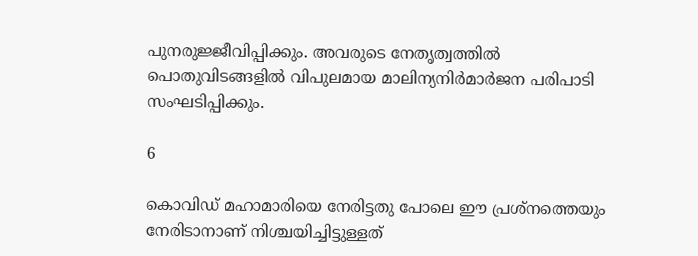പുനരുജ്ജീവിപ്പിക്കും. അവരുടെ നേതൃത്വത്തില്‍ പൊതുവിടങ്ങളില്‍ വിപുലമായ മാലിന്യനിര്‍മാര്‍ജന പരിപാടി സംഘടിപ്പിക്കും.

6

കൊവിഡ് മഹാമാരിയെ നേരിട്ടതു പോലെ ഈ പ്രശ്നത്തെയും നേരിടാനാണ് നിശ്ചയിച്ചിട്ടുള്ളത്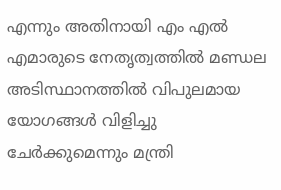എന്നും അതിനായി എം എല്‍ എമാരുടെ നേതൃത്വത്തില്‍ മണ്ഡല അടിസ്ഥാനത്തില്‍ വിപുലമായ യോഗങ്ങള്‍ വിളിച്ചു ചേര്‍ക്കുമെന്നും മന്ത്രി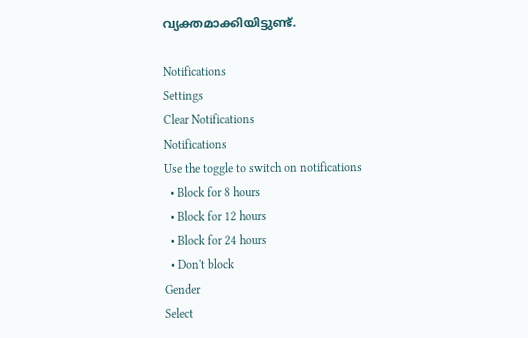വ്യക്തമാക്കിയിട്ടുണ്ട്.

Notifications
Settings
Clear Notifications
Notifications
Use the toggle to switch on notifications
  • Block for 8 hours
  • Block for 12 hours
  • Block for 24 hours
  • Don't block
Gender
Select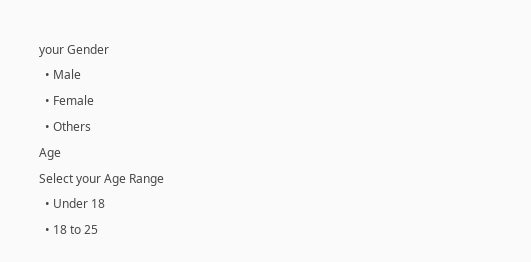your Gender
  • Male
  • Female
  • Others
Age
Select your Age Range
  • Under 18
  • 18 to 25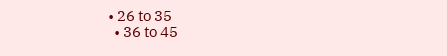• 26 to 35
  • 36 to 45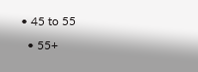• 45 to 55
  • 55+